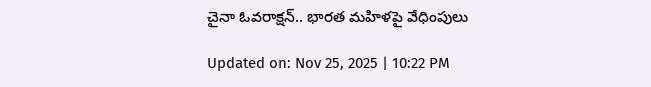చైనా ఓవరాక్షన్‌.. భారత మహిళపై వేధింపులు

Updated on: Nov 25, 2025 | 10:22 PM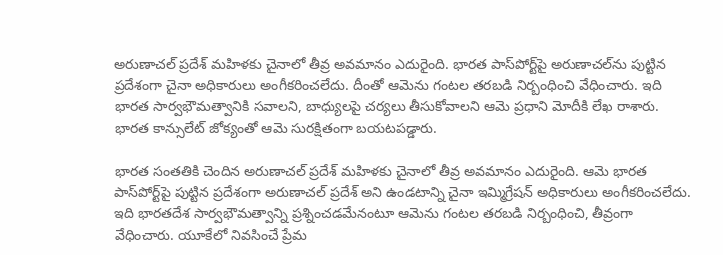అరుణాచల్ ప్రదేశ్ మహిళకు చైనాలో తీవ్ర అవమానం ఎదురైంది. భారత పాస్‌పోర్ట్‌పై అరుణాచల్‌ను పుట్టిన ప్రదేశంగా చైనా అధికారులు అంగీకరించలేదు. దీంతో ఆమెను గంటల తరబడి నిర్బంధించి వేధించారు. ఇది భారత సార్వభౌమత్వానికి సవాలని, బాధ్యులపై చర్యలు తీసుకోవాలని ఆమె ప్రధాని మోదీకి లేఖ రాశారు. భారత కాన్సులేట్ జోక్యంతో ఆమె సురక్షితంగా బయటపడ్డారు.

భారత సంతతికి చెందిన అరుణాచల్ ప్రదేశ్ మహిళకు చైనాలో తీవ్ర అవమానం ఎదురైంది. ఆమె భారత పాస్‌పోర్ట్‌పై పుట్టిన ప్రదేశంగా అరుణాచల్ ప్రదేశ్ అని ఉండటాన్ని చైనా ఇమ్మిగ్రేషన్ అధికారులు అంగీకరించలేదు. ఇది భారతదేశ సార్వభౌమత్వాన్ని ప్రశ్నించడమేనంటూ ఆమెను గంటల తరబడి నిర్బంధించి, తీవ్రంగా వేధించారు. యూకేలో నివసించే ప్రేమ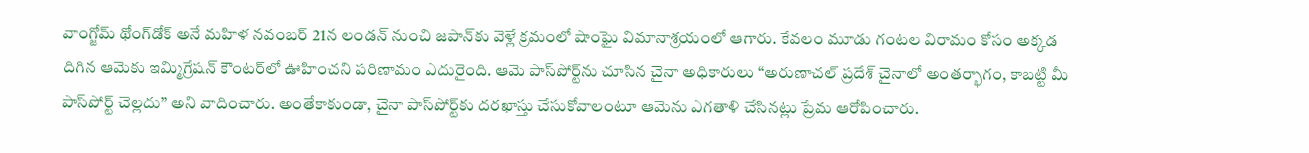వాంగ్జోమ్ థోంగ్‌డోక్ అనే మహిళ నవంబర్ 21న లండన్ నుంచి జపాన్‌కు వెళ్లే క్రమంలో షాంఘై విమానాశ్రయంలో ఆగారు. కేవలం మూడు గంటల విరామం కోసం అక్కడ దిగిన ఆమెకు ఇమ్మిగ్రేషన్ కౌంటర్‌లో ఊహించని పరిణామం ఎదురైంది. ఆమె పాస్‌పోర్ట్‌ను చూసిన చైనా అధికారులు “అరుణాచల్ ప్రదేశ్ చైనాలో అంతర్భాగం, కాబట్టి మీ పాస్‌పోర్ట్ చెల్లదు” అని వాదించారు. అంతేకాకుండా, చైనా పాస్‌పోర్ట్‌కు దరఖాస్తు చేసుకోవాలంటూ ఆమెను ఎగతాళి చేసినట్లు ప్రేమ ఆరోపించారు.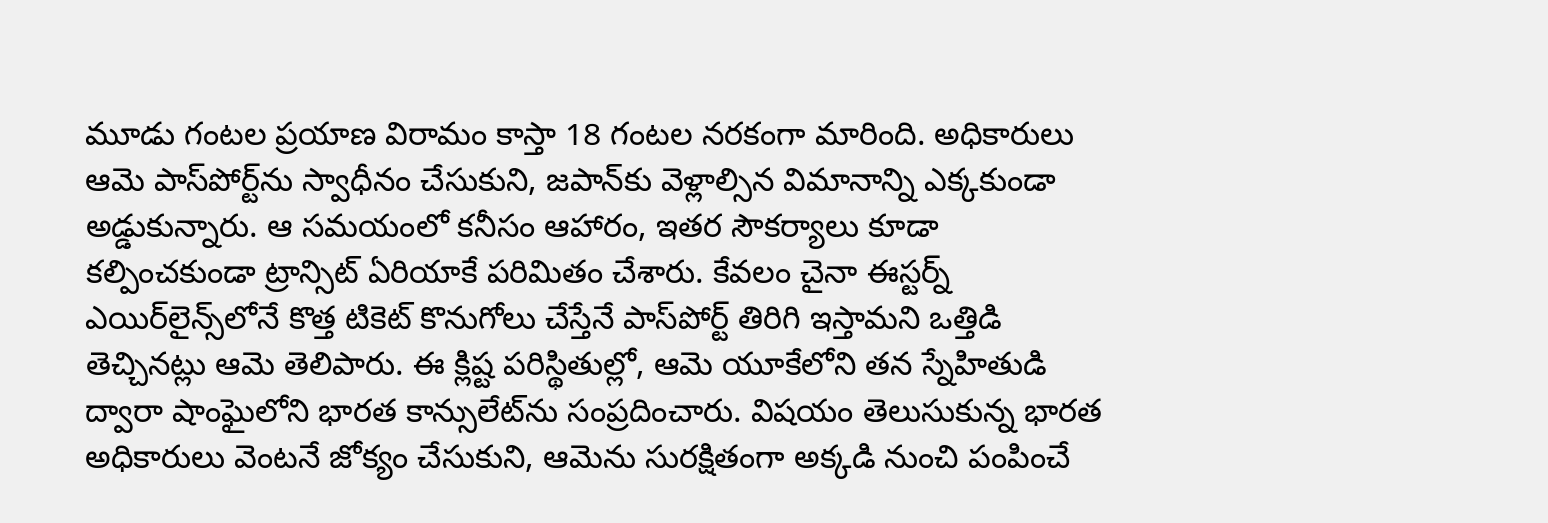మూడు గంటల ప్రయాణ విరామం కాస్తా 18 గంటల నరకంగా మారింది. అధికారులు ఆమె పాస్‌పోర్ట్‌ను స్వాధీనం చేసుకుని, జపాన్‌కు వెళ్లాల్సిన విమానాన్ని ఎక్కకుండా అడ్డుకున్నారు. ఆ సమయంలో కనీసం ఆహారం, ఇతర సౌకర్యాలు కూడా కల్పించకుండా ట్రాన్సిట్ ఏరియాకే పరిమితం చేశారు. కేవలం చైనా ఈస్టర్న్ ఎయిర్‌లైన్స్‌లోనే కొత్త టికెట్ కొనుగోలు చేస్తేనే పాస్‌పోర్ట్ తిరిగి ఇస్తామని ఒత్తిడి తెచ్చినట్లు ఆమె తెలిపారు. ఈ క్లిష్ట పరిస్థితుల్లో, ఆమె యూకేలోని తన స్నేహితుడి ద్వారా షాంఘైలోని భారత కాన్సులేట్‌ను సంప్రదించారు. విషయం తెలుసుకున్న భారత అధికారులు వెంటనే జోక్యం చేసుకుని, ఆమెను సురక్షితంగా అక్కడి నుంచి పంపించే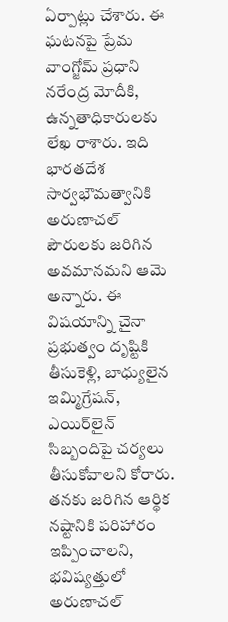ఏర్పాట్లు చేశారు. ఈ ఘటనపై ప్రేమ వాంగ్జోమ్ ప్రధాని నరేంద్ర మోదీకి, ఉన్నతాధికారులకు లేఖ రాశారు. ఇది భారతదేశ సార్వభౌమత్వానికి అరుణాచల్ పౌరులకు జరిగిన అవమానమని ఆమె అన్నారు. ఈ విషయాన్ని చైనా ప్రభుత్వం దృష్టికి తీసుకెళ్లి, బాధ్యులైన ఇమ్మిగ్రేషన్, ఎయిర్‌లైన్ సిబ్బందిపై చర్యలు తీసుకోవాలని కోరారు. తనకు జరిగిన ఆర్థిక నష్టానికి పరిహారం ఇప్పించాలని, భవిష్యత్తులో అరుణాచల్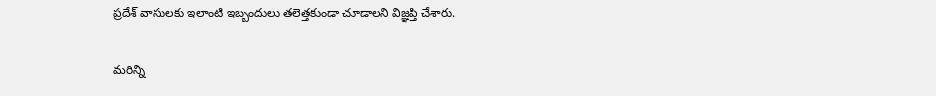ప్రదేశ్ వాసులకు ఇలాంటి ఇబ్బందులు తలెత్తకుండా చూడాలని విజ్ఞప్తి చేశారు.

మరిన్ని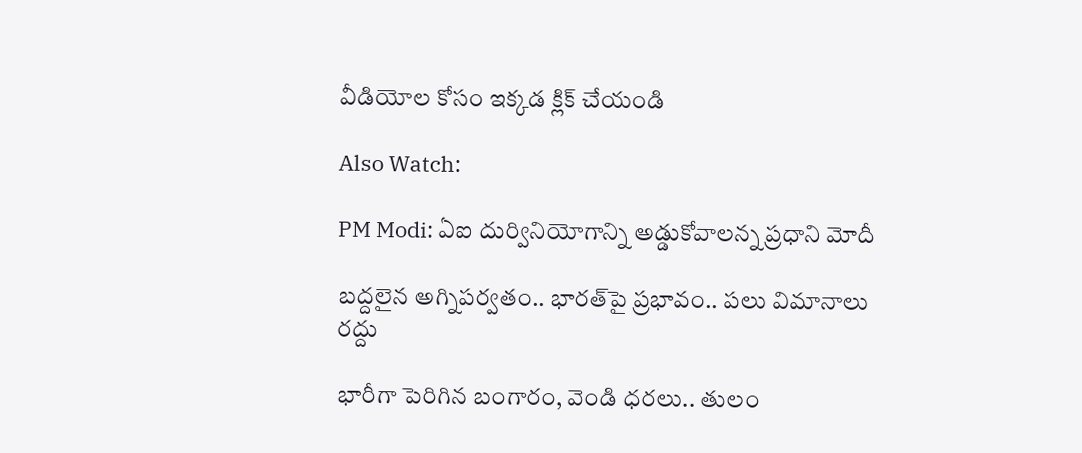వీడియోల కోసం ఇక్కడ క్లిక్ చేయండి

Also Watch:

PM Modi: ఏఐ దుర్వినియోగాన్ని అడ్డుకోవాలన్న ప్రధాని మోదీ

బద్దలైన అగ్నిపర్వతం.. భారత్‌పై ప్రభావం.. పలు విమానాలు రద్దు

భారీగా పెరిగిన బంగారం, వెండి ధరలు.. తులం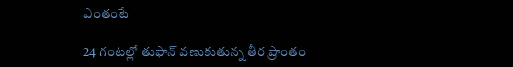ఎంతంటే

24 గంటల్లో తుఫాన్ వణుకుతున్న తీర ప్రాంతం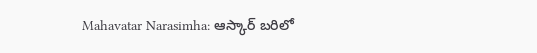Mahavatar Narasimha: ఆస్కార్ బరిలో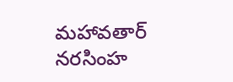మహావతార్‌ నరసింహ